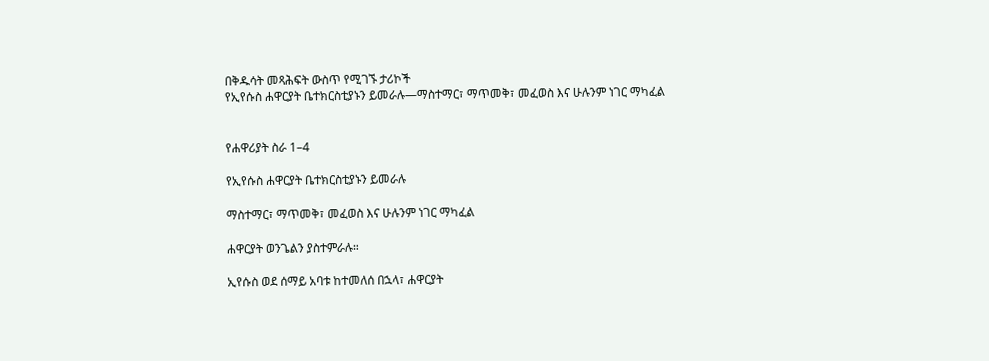በቅዱሳት መጻሕፍት ውስጥ የሚገኙ ታሪኮች
የኢየሱስ ሐዋርያት ቤተክርስቲያኑን ይመራሉ—ማስተማር፣ ማጥመቅ፣ መፈወስ እና ሁሉንም ነገር ማካፈል


የሐዋሪያት ስራ 1–4

የኢየሱስ ሐዋርያት ቤተክርስቲያኑን ይመራሉ

ማስተማር፣ ማጥመቅ፣ መፈወስ እና ሁሉንም ነገር ማካፈል

ሐዋርያት ወንጌልን ያስተምራሉ።

ኢየሱስ ወደ ሰማይ አባቱ ከተመለሰ በኋላ፣ ሐዋርያት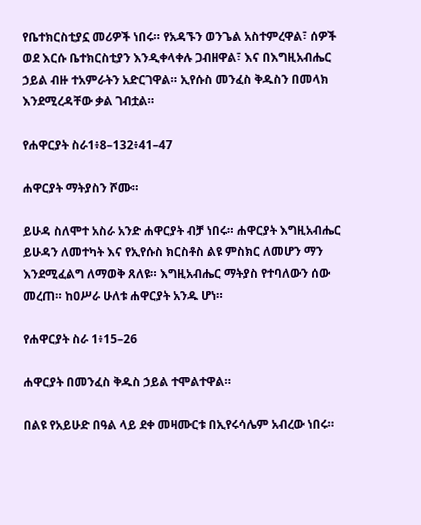የቤተክርስቲያኗ መሪዎች ነበሩ። የአዳኙን ወንጌል አስተምረዋል፣ ሰዎች ወደ እርሱ ቤተክርስቲያን እንዲቀላቀሉ ጋብዘዋል፣ እና በእግዚአብሔር ኃይል ብዙ ተአምራትን አድርገዋል። ኢየሱስ መንፈስ ቅዱስን በመላክ እንደሚረዳቸው ቃል ገብቷል።

የሐዋርያት ስራ1፥8–132፥41–47

ሐዋርያት ማትያስን ሾሙ።

ይሁዳ ስለሞተ አስራ አንድ ሐዋርያት ብቻ ነበሩ። ሐዋርያት እግዚአብሔር ይሁዳን ለመተካት እና የኢየሱስ ክርስቶስ ልዩ ምስክር ለመሆን ማን እንደሚፈልግ ለማወቅ ጸለዩ። እግዚአብሔር ማትያስ የተባለውን ሰው መረጠ። ከዐሥራ ሁለቱ ሐዋርያት አንዱ ሆነ።

የሐዋርያት ስራ 1፥15–26

ሐዋርያት በመንፈስ ቅዱስ ኃይል ተሞልተዋል።

በልዩ የአይሁድ በዓል ላይ ደቀ መዛሙርቱ በኢየሩሳሌም አብረው ነበሩ።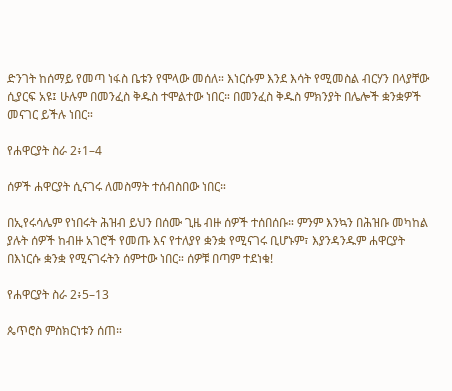ድንገት ከሰማይ የመጣ ነፋስ ቤቱን የሞላው መሰለ። እነርሱም እንደ እሳት የሚመስል ብርሃን በላያቸው ሲያርፍ አዩ፤ ሁሉም በመንፈስ ቅዱስ ተሞልተው ነበር። በመንፈስ ቅዱስ ምክንያት በሌሎች ቋንቋዎች መናገር ይችሉ ነበር።

የሐዋርያት ስራ 2፥1–4

ሰዎች ሐዋርያት ሲናገሩ ለመስማት ተሰብስበው ነበር።

በኢየሩሳሌም የነበሩት ሕዝብ ይህን በሰሙ ጊዜ ብዙ ሰዎች ተሰበሰቡ። ምንም እንኳን በሕዝቡ መካከል ያሉት ሰዎች ከብዙ አገሮች የመጡ እና የተለያየ ቋንቋ የሚናገሩ ቢሆኑም፣ እያንዳንዱም ሐዋርያት በእነርሱ ቋንቋ የሚናገሩትን ሰምተው ነበር። ሰዎቹ በጣም ተደነቁ!

የሐዋርያት ስራ 2፥5–13

ጴጥሮስ ምስክርነቱን ሰጠ።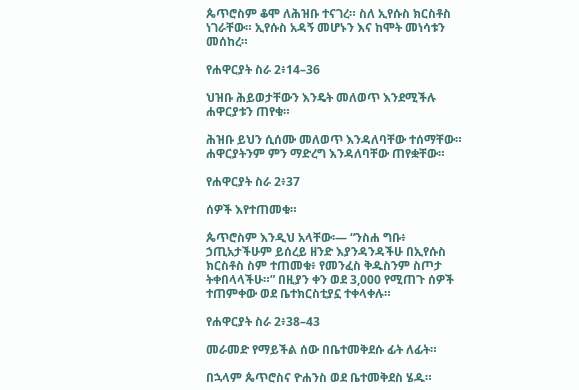ጴጥሮስም ቆሞ ለሕዝቡ ተናገረ። ስለ ኢየሱስ ክርስቶስ ነገራቸው። ኢየሱስ አዳኝ መሆኑን እና ከሞት መነሳቱን መሰከረ።

የሐዋርያት ስራ 2፥14–36

ህዝቡ ሕይወታቸውን እንዴት መለወጥ እንደሚችሉ ሐዋርያቱን ጠየቁ።

ሕዝቡ ይህን ሲሰሙ መለወጥ እንዳለባቸው ተሰማቸው። ሐዋርያትንም ምን ማድረግ እንዳለባቸው ጠየቋቸው።

የሐዋርያት ስራ 2፥37

ሰዎች እየተጠመቁ።

ጴጥሮስም እንዲህ አላቸው፡— “ንስሐ ግቡ፥ ኃጢአታችሁም ይሰረይ ዘንድ እያንዳንዳችሁ በኢየሱስ ክርስቶስ ስም ተጠመቁ፥ የመንፈስ ቅዱስንም ስጦታ ትቀበላላችሁ።” በዚያን ቀን ወደ 3,000 የሚጠጉ ሰዎች ተጠምቀው ወደ ቤተክርስቲያኗ ተቀላቀሉ።

የሐዋርያት ስራ 2፥38–43

መራመድ የማይችል ሰው በቤተመቅደሱ ፊት ለፊት።

በኋላም ጴጥሮስና ዮሐንስ ወደ ቤተመቅደስ ሄዱ።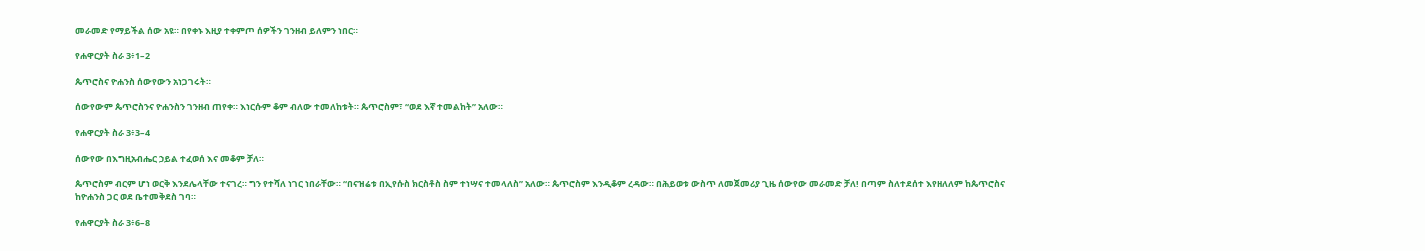መራመድ የማይችል ሰው አዩ። በየቀኑ እዚያ ተቀምጦ ሰዎችን ገንዘብ ይለምን ነበር።

የሐዋርያት ስራ 3፥1–2

ጴጥሮስና ዮሐንስ ሰውየውን አነጋገሩት።

ሰውየውም ጴጥሮስንና ዮሐንስን ገንዘብ ጠየቀ። እነርሱም ቆም ብለው ተመለከቱት። ጴጥሮስም፣ “ወደ እኛ ተመልከት” አለው።

የሐዋርያት ስራ 3፥3–4

ሰውየው በእግዚአብሔር ኃይል ተፈወሰ እና መቆም ቻለ።

ጴጥሮስም ብርም ሆነ ወርቅ እንደሌላቸው ተናገረ። ግን የተሻለ ነገር ነበራቸው። “በናዝሬቱ በኢየሱስ ክርስቶስ ስም ተነሣና ተመላለስ” አለው። ጴጥሮስም እንዲቆም ረዳው። በሕይወቱ ውስጥ ለመጀመሪያ ጊዜ ሰውየው መራመድ ቻለ! በጣም ስለተደሰተ እየዘለለም ከጴጥሮስና ከዮሐንስ ጋር ወደ ቤተመቅደስ ገባ።

የሐዋርያት ስራ 3፥6–8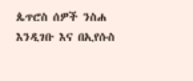ጴጥሮስ ሰዎች ንስሐ እንዲገቡ እና በኢየሱስ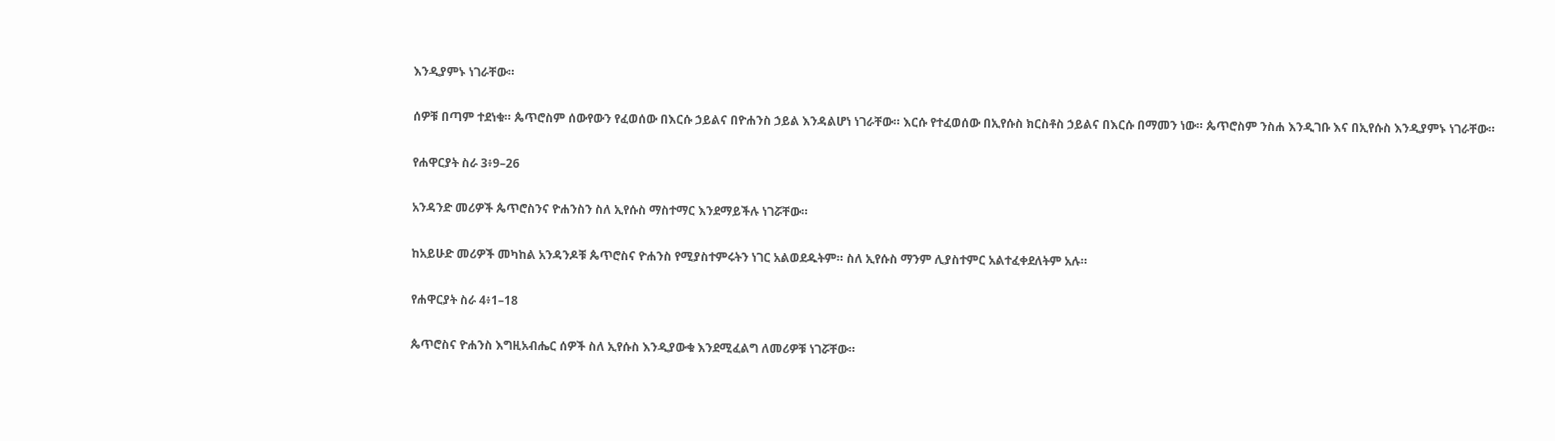እንዲያምኑ ነገራቸው።

ሰዎቹ በጣም ተደነቁ። ጴጥሮስም ሰውየውን የፈወሰው በእርሱ ኃይልና በዮሐንስ ኃይል እንዳልሆነ ነገራቸው። እርሱ የተፈወሰው በኢየሱስ ክርስቶስ ኃይልና በእርሱ በማመን ነው። ጴጥሮስም ንስሐ እንዲገቡ እና በኢየሱስ እንዲያምኑ ነገራቸው።

የሐዋርያት ስራ 3፥9–26

አንዳንድ መሪዎች ጴጥሮስንና ዮሐንስን ስለ ኢየሱስ ማስተማር እንደማይችሉ ነገሯቸው።

ከአይሁድ መሪዎች መካከል አንዳንዶቹ ጴጥሮስና ዮሐንስ የሚያስተምሩትን ነገር አልወደዱትም። ስለ ኢየሱስ ማንም ሊያስተምር አልተፈቀደለትም አሉ።

የሐዋርያት ስራ 4፥1–18

ጴጥሮስና ዮሐንስ እግዚአብሔር ሰዎች ስለ ኢየሱስ እንዲያውቁ እንደሚፈልግ ለመሪዎቹ ነገሯቸው።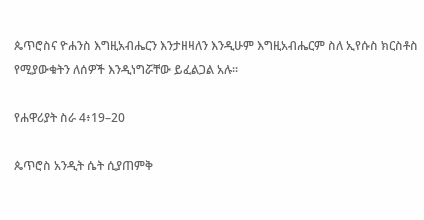ጴጥሮስና ዮሐንስ እግዚአብሔርን እንታዘዛለን እንዲሁም እግዚአብሔርም ስለ ኢየሱስ ክርስቶስ የሚያውቁትን ለሰዎች እንዲነግሯቸው ይፈልጋል አሉ።

የሐዋሪያት ስራ 4፥19–20

ጴጥሮስ አንዲት ሴት ሲያጠምቅ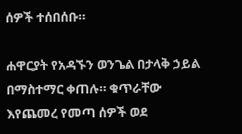ሰዎች ተሰበሰቡ።

ሐዋርያት የአዳኙን ወንጌል በታላቅ ኃይል በማስተማር ቀጠሉ። ቁጥራቸው እየጨመረ የመጣ ሰዎች ወደ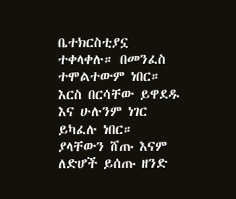ቤተክርስቲያኗ ተቀላቀሉ። በመንፈስ ተሞልተውም ነበር። እርስ በርሳቸው ይዋደዱ እና ሁሉንም ነገር ይካፈሉ ነበር። ያላቸውን ሸጡ እናም ለድሆች ይሰጡ ዘንድ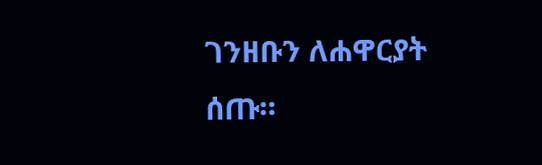ገንዘቡን ለሐዋርያት ሰጡ።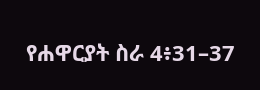የሐዋርያት ስራ 4፥31–37